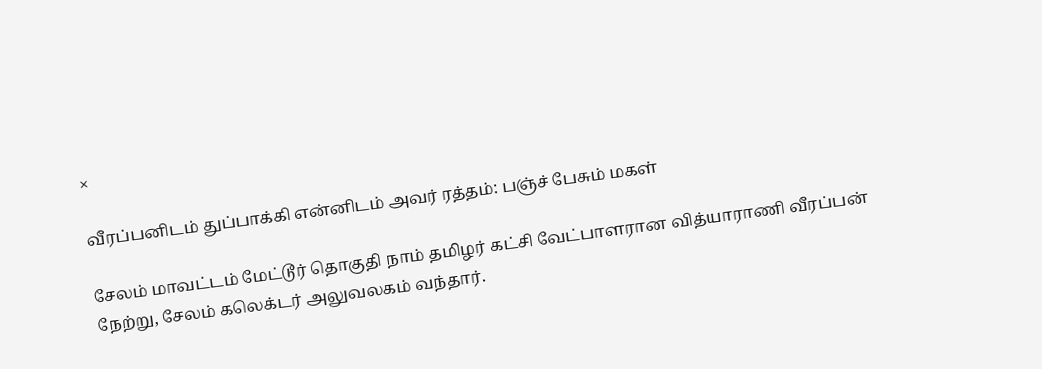×

வீரப்பனிடம் துப்பாக்கி என்னிடம் அவர் ரத்தம்: பஞ்ச் பேசும் மகள்

சேலம் மாவட்டம் மேட்டூர் தொகுதி நாம் தமிழர் கட்சி வேட்பாளரான வித்யாராணி வீரப்பன் நேற்று, சேலம் கலெக்டர் அலுவலகம் வந்தார்.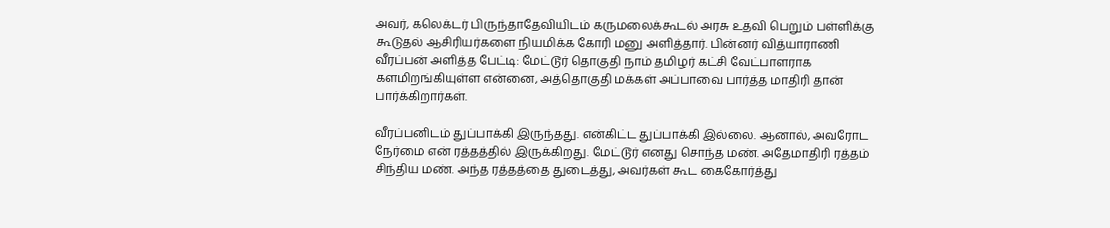அவர், கலெக்டர் பிருந்தாதேவியிடம் கருமலைக்கூடல் அரசு உதவி பெறும் பள்ளிக்கு கூடுதல் ஆசிரியர்களை நியமிக்க கோரி மனு அளித்தார். பின்னர் வித்யாராணி வீரப்பன் அளித்த பேட்டி: மேட்டூர் தொகுதி நாம் தமிழர் கட்சி வேட்பாளராக களமிறங்கியுள்ள என்னை, அத்தொகுதி மக்கள் அப்பாவை பார்த்த மாதிரி தான் பார்க்கிறார்கள்.

வீரப்பனிடம் துப்பாக்கி இருந்தது. என்கிட்ட துப்பாக்கி இல்லை. ஆனால், அவரோட நேர்மை என் ரத்தத்தில் இருக்கிறது. மேட்டூர் எனது சொந்த மண். அதேமாதிரி ரத்தம் சிந்திய மண். அந்த ரத்தத்தை துடைத்து, அவர்கள் கூட கைகோர்த்து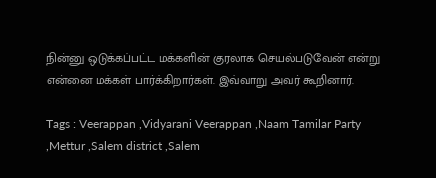நின்னு ஒடுக்கப்பட்ட மக்களின் குரலாக செயல்படுவேன் என்று என்னை மக்கள் பார்க்கிறார்கள். இவ்வாறு அவர் கூறினார்.

Tags : Veerappan ,Vidyarani Veerappan ,Naam Tamilar Party ,Mettur ,Salem district ,Salem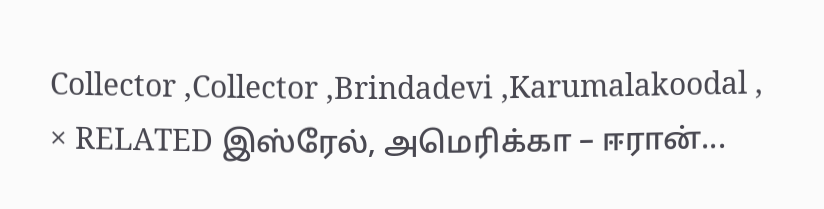Collector ,Collector ,Brindadevi ,Karumalakoodal ,
× RELATED இஸ்ரேல், அமெரிக்கா – ஈரான்...